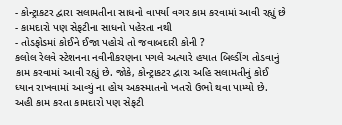- કોન્ટ્રાકટર દ્વારા સલામતીના સાધનો વાપર્યા વગર કામ કરવામાં આવી રહ્યું છે
- કામદારો પણ સેફટીના સાધનો પહેરતા નથી
- તોડફોડમાં કોઈને ઈજા પહોચે તો જવાબદારી કોની ?
કલોલ રેલવે સ્ટેશનના નવીનીકરણના પગલે અત્યારે હયાત બિલ્ડીંગ તોડવાનું કામ કરવામાં આવી રહ્યું છે. જોકે, કોન્ટ્રાકટર દ્વારા અહિ સલામતીનું કોઈ ધ્યાન રાખવામાં આવ્યું ના હોય અકસ્માતનો ખતરો ઉભો થવા પામ્યો છે. અહી કામ કરતા કામદારો પણ સેફટી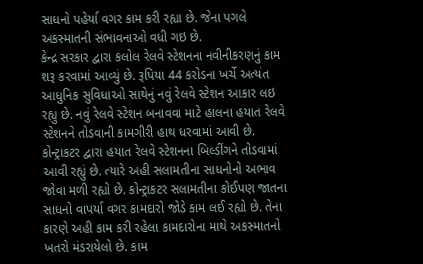સાધનો પહેર્યા વગર કામ કરી રહ્યા છે. જેના પગલે અકસ્માતની સંભાવનાઓ વધી ગઇ છે.
કેન્દ્ર સરકાર દ્વારા કલોલ રેલવે સ્ટેશનના નવીનીકરણનું કામ શરૂ કરવામાં આવ્યું છે. રૂપિયા 44 કરોડના ખર્ચે અત્યંત આધુનિક સુવિધાઓ સાથેનું નવું રેલવે સ્ટેશન આકાર લઇ રહ્યુ છે. નવું રેલવે સ્ટેશન બનાવવા માટે હાલના હયાત રેલવે સ્ટેશનને તોડવાની કામગીરી હાથ ધરવામાં આવી છે. કોન્ટ્રાકટર દ્વારા હયાત રેલવે સ્ટેશનના બિલ્ડીંગને તોડવામાં આવી રહ્યું છે. ત્યારે અહી સલામતીના સાધનોનો અભાવ જોવા મળી રહ્યો છે. કોન્ટ્રાકટર સલામતીના કોઈપણ જાતના સાધનો વાપર્યા વગર કામદારો જોડે કામ લઈ રહ્યો છે. તેના કારણે અહી કામ કરી રહેલા કામદારોના માથે અકસ્માતનો ખતરો મંડરાયેલો છે. કામ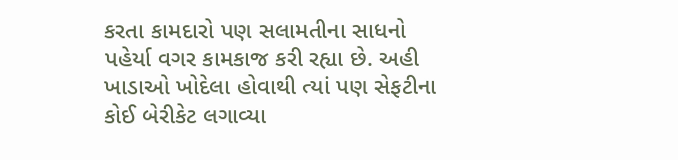કરતા કામદારો પણ સલામતીના સાધનો પહેર્યા વગર કામકાજ કરી રહ્યા છે. અહી ખાડાઓ ખોદેલા હોવાથી ત્યાં પણ સેફટીના કોઈ બેરીકેટ લગાવ્યા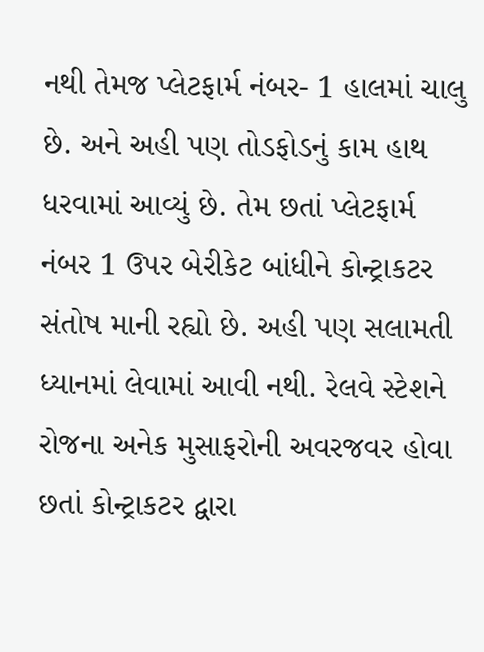નથી તેમજ પ્લેટફાર્મ નંબર- 1 હાલમાં ચાલુ છે. અને અહી પણ તોડફોડનું કામ હાથ ધરવામાં આવ્યું છે. તેમ છતાં પ્લેટફાર્મ નંબર 1 ઉપર બેરીકેટ બાંધીને કોન્ટ્રાકટર સંતોષ માની રહ્યો છે. અહી પણ સલામતી ધ્યાનમાં લેવામાં આવી નથી. રેલવે સ્ટેશને રોજના અનેક મુસાફરોની અવરજવર હોવા છતાં કોન્ટ્રાકટર દ્વારા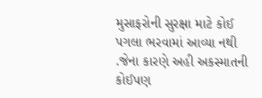મુસાફરોની સુરક્ષા માટે કોઈ પગલા ભરવામાં આવ્યા નથી .જેના કારણે અહી અકસ્માતની કોઈપણ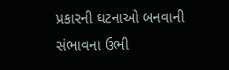પ્રકારની ઘટનાઓ બનવાની સંભાવના ઉભી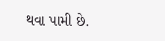થવા પામી છે.